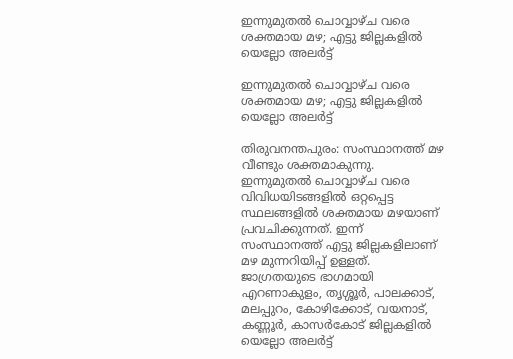ഇന്നുമുതല്‍ ചൊവ്വാഴ്ച വരെ ശക്തമായ മഴ; എട്ടു ജില്ലകളില്‍ യെല്ലോ അലര്‍ട്ട്

ഇന്നുമുതല്‍ ചൊവ്വാഴ്ച വരെ ശക്തമായ മഴ; എട്ടു ജില്ലകളില്‍ യെല്ലോ അലര്‍ട്ട്

തിരുവനന്തപുരം: സംസ്ഥാനത്ത് മഴ വീണ്ടും ശക്തമാകുന്നു. ഇന്നുമുതല്‍ ചൊവ്വാഴ്ച വരെ വിവിധയിടങ്ങളില്‍ ഒറ്റപ്പെട്ട സ്ഥലങ്ങളില്‍ ശക്തമായ മഴയാണ് പ്രവചിക്കുന്നത്. ഇന്ന് സംസ്ഥാനത്ത് എട്ടു ജില്ലകളിലാണ് മഴ മുന്നറിയിപ്പ് ഉള്ളത്. ജാഗ്രതയുടെ ഭാഗമായി എറണാകുളം, തൃശ്ശൂര്‍, പാലക്കാട്, മലപ്പുറം, കോഴിക്കോട്, വയനാട്, കണ്ണൂര്‍, കാസര്‍കോട് ജില്ലകളില്‍ യെല്ലോ അലര്‍ട്ട്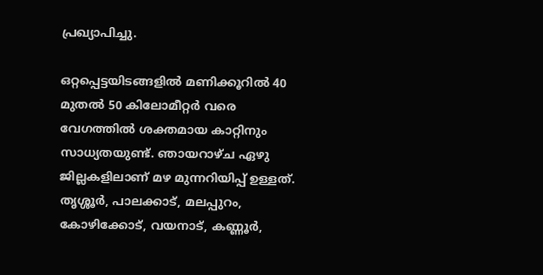പ്രഖ്യാപിച്ചു.

ഒറ്റപ്പെട്ടയിടങ്ങളില്‍ മണിക്കൂറില്‍ 40 മുതല്‍ 50 കിലോമീറ്റര്‍ വരെ വേഗത്തില്‍ ശക്തമായ കാറ്റിനും സാധ്യതയുണ്ട്. ഞായറാഴ്ച ഏഴു ജില്ലകളിലാണ് മഴ മുന്നറിയിപ്പ് ഉള്ളത്. തൃശ്ശൂര്‍, പാലക്കാട്, മലപ്പുറം, കോഴിക്കോട്, വയനാട്, കണ്ണൂര്‍,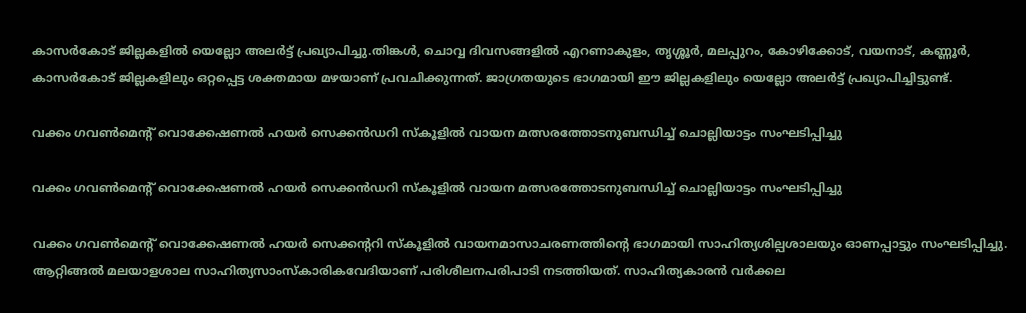കാസര്‍കോട് ജില്ലകളില്‍ യെല്ലോ അലര്‍ട്ട് പ്രഖ്യാപിച്ചു.തിങ്കള്‍, ചൊവ്വ ദിവസങ്ങളില്‍ എറണാകുളം, തൃശ്ശൂര്‍, മലപ്പുറം, കോഴിക്കോട്, വയനാട്, കണ്ണൂര്‍, കാസര്‍കോട് ജില്ലകളിലും ഒറ്റപ്പെട്ട ശക്തമായ മഴയാണ് പ്രവചിക്കുന്നത്. ജാഗ്രതയുടെ ഭാഗമായി ഈ ജില്ലകളിലും യെല്ലോ അലര്‍ട്ട് പ്രഖ്യാപിച്ചിട്ടുണ്ട്.

വക്കം ഗവൺമെന്റ് വൊക്കേഷണൽ ഹയർ സെക്കൻഡറി സ്കൂളിൽ വായന മത്സരത്തോടനുബന്ധിച്ച് ചൊല്ലിയാട്ടം സംഘടിപ്പിച്ചു

വക്കം ഗവൺമെന്റ് വൊക്കേഷണൽ ഹയർ സെക്കൻഡറി സ്കൂളിൽ വായന മത്സരത്തോടനുബന്ധിച്ച് ചൊല്ലിയാട്ടം സംഘടിപ്പിച്ചു

വക്കം ഗവൺമെന്റ് വൊക്കേഷണൽ ഹയർ സെക്കന്ററി സ്കൂളിൽ വായനമാസാചരണത്തിന്റെ ഭാഗമായി സാഹിത്യശില്പശാലയും ഓണപ്പാട്ടും സംഘടിപ്പിച്ചു. ആറ്റിങ്ങല്‍ മലയാളശാല സാഹിത്യസാംസ്‌കാരികവേദിയാണ് പരിശീലനപരിപാടി നടത്തിയത്. സാഹിത്യകാരന്‍ വര്‍ക്കല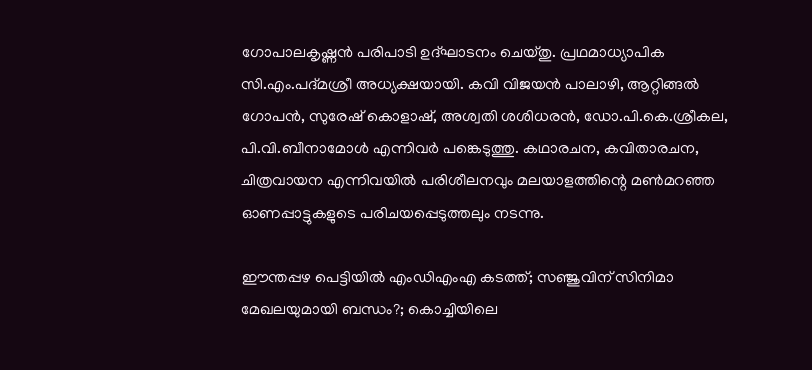ഗോപാലകൃഷ്ണന്‍ പരിപാടി ഉദ്ഘാടനം ചെയ്തു. പ്രഥമാധ്യാപിക സി.എം.പദ്മശ്രീ അധ്യക്ഷയായി. കവി വിജയന്‍ പാലാഴി, ആറ്റിങ്ങല്‍ ഗോപന്‍, സുരേഷ് കൊളാഷ്, അശ്വതി ശശിധരന്‍, ഡോ.പി.കെ.ശ്രീകല, പി.വി.ബീനാമോള്‍ എന്നിവര്‍ പങ്കെടുത്തു. കഥാരചന, കവിതാരചന, ചിത്രവായന എന്നിവയില്‍ പരിശീലനവും മലയാളത്തിന്റെ മണ്‍മറഞ്ഞ ഓണപ്പാട്ടുകളുടെ പരിചയപ്പെടുത്തലും നടന്നു.

ഈന്തപ്പഴ പെട്ടിയില്‍ എംഡിഎംഎ കടത്ത്; സഞ്ജുവിന് സിനിമാ മേഖലയുമായി ബന്ധം?; കൊച്ചിയിലെ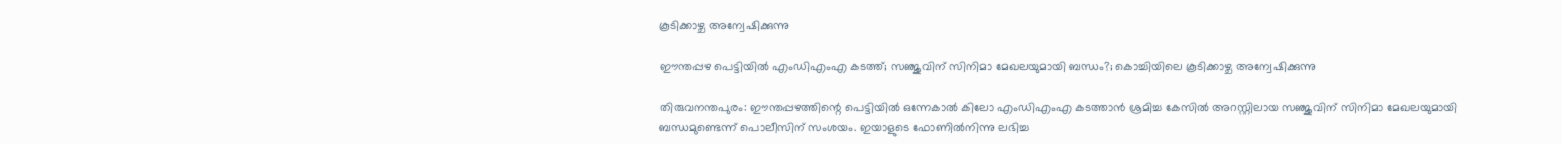കൂടിക്കാഴ്ച അന്വേഷിക്കുന്നു

ഈന്തപ്പഴ പെട്ടിയില്‍ എംഡിഎംഎ കടത്ത്; സഞ്ജുവിന് സിനിമാ മേഖലയുമായി ബന്ധം?; കൊച്ചിയിലെ കൂടിക്കാഴ്ച അന്വേഷിക്കുന്നു

തിരുവനന്തപുരം: ഈന്തപ്പഴത്തിന്റെ പെട്ടിയില്‍ ഒന്നേകാല്‍ കിലോ എംഡിഎംഎ കടത്താന്‍ ശ്രമിച്ച കേസില്‍ അറസ്റ്റിലായ സഞ്ജുവിന് സിനിമാ മേഖലയുമായി ബന്ധമുണ്ടെന്ന് പൊലീസിന് സംശയം. ഇയാളുടെ ഫോണില്‍നിന്നു ലഭിച്ച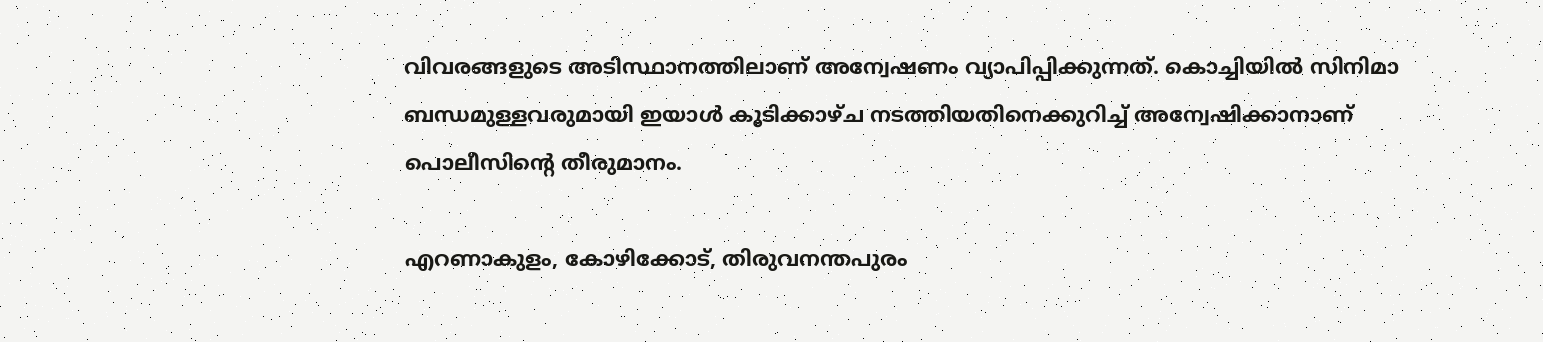വിവരങ്ങളുടെ അടിസ്ഥാനത്തിലാണ് അന്വേഷണം വ്യാപിപ്പിക്കുന്നത്. കൊച്ചിയില്‍ സിനിമാ ബന്ധമുള്ളവരുമായി ഇയാള്‍ കൂടിക്കാഴ്ച നടത്തിയതിനെക്കുറിച്ച് അന്വേഷിക്കാനാണ് പൊലീസിന്റെ തീരുമാനം.

എറണാകുളം, കോഴിക്കോട്, തിരുവനന്തപുരം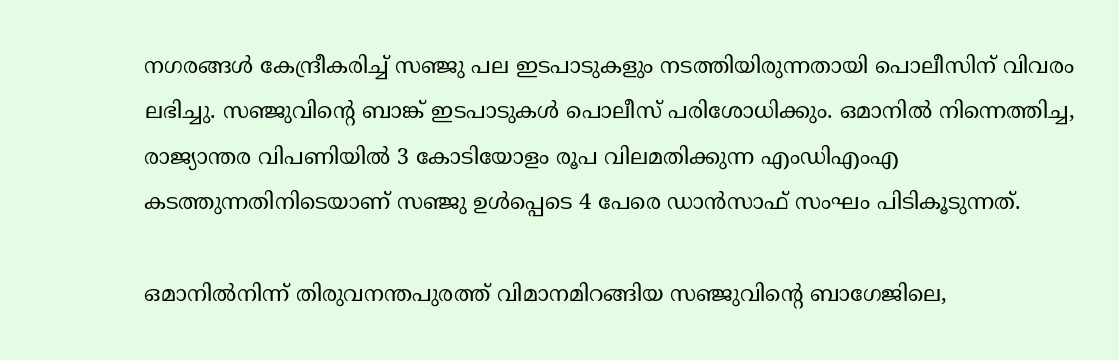നഗരങ്ങള്‍ കേന്ദ്രീകരിച്ച് സഞ്ജു പല ഇടപാടുകളും നടത്തിയിരുന്നതായി പൊലീസിന് വിവരം ലഭിച്ചു. സഞ്ജുവിന്റെ ബാങ്ക് ഇടപാടുകള്‍ പൊലീസ് പരിശോധിക്കും. ഒമാനില്‍ നിന്നെത്തിച്ച, രാജ്യാന്തര വിപണിയില്‍ 3 കോടിയോളം രൂപ വിലമതിക്കുന്ന എംഡിഎംഎ കടത്തുന്നതിനിടെയാണ് സഞ്ജു ഉള്‍പ്പെടെ 4 പേരെ ഡാന്‍സാഫ് സംഘം പിടികൂടുന്നത്.

ഒമാനില്‍നിന്ന് തിരുവനന്തപുരത്ത് വിമാനമിറങ്ങിയ സഞ്ജുവിന്റെ ബാഗേജിലെ,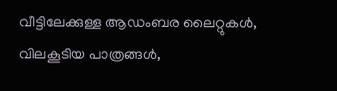വീട്ടിലേക്കുള്ള ആഡംബര ലൈറ്റുകള്‍, വിലകൂടിയ പാത്രങ്ങള്‍,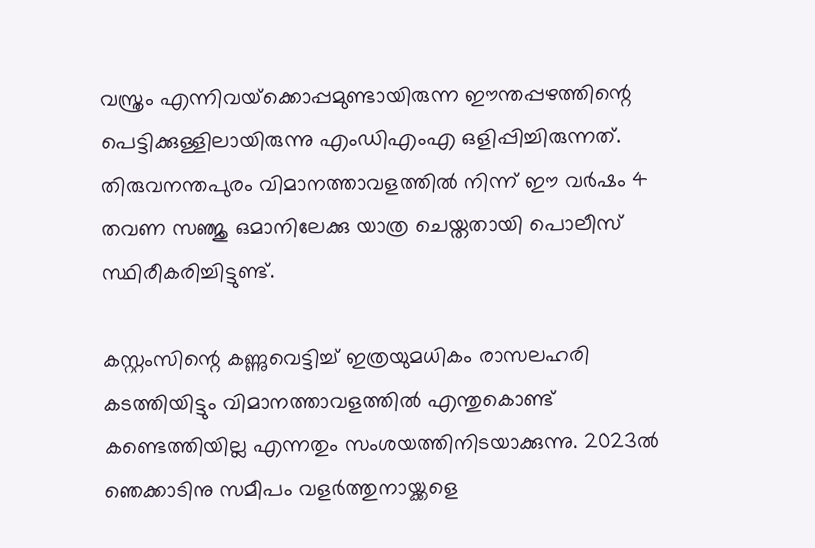വസ്ത്രം എന്നിവയ്‌ക്കൊപ്പമുണ്ടായിരുന്ന ഈന്തപ്പഴത്തിന്റെ പെട്ടിക്കുള്ളിലായിരുന്നു എംഡിഎംഎ ഒളിപ്പിച്ചിരുന്നത്. തിരുവനന്തപുരം വിമാനത്താവളത്തില്‍ നിന്ന് ഈ വര്‍ഷം 4 തവണ സഞ്ജു ഒമാനിലേക്കു യാത്ര ചെയ്തതായി പൊലീസ് സ്ഥിരീകരിച്ചിട്ടുണ്ട്.

കസ്റ്റംസിന്റെ കണ്ണുവെട്ടിച്ച് ഇത്രയുമധികം രാസലഹരി കടത്തിയിട്ടും വിമാനത്താവളത്തില്‍ എന്തുകൊണ്ട് കണ്ടെത്തിയില്ല എന്നതും സംശയത്തിനിടയാക്കുന്നു. 2023ല്‍ ഞെക്കാടിനു സമീപം വളര്‍ത്തുനായ്ക്കളെ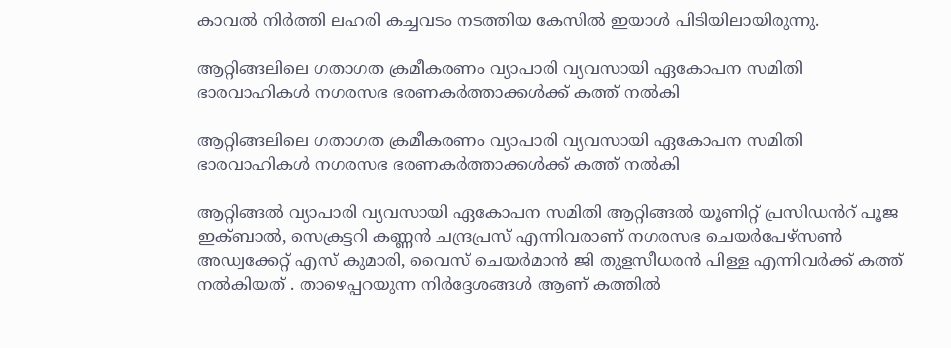കാവല്‍ നിര്‍ത്തി ലഹരി കച്ചവടം നടത്തിയ കേസില്‍ ഇയാള്‍ പിടിയിലായിരുന്നു.

ആറ്റിങ്ങലിലെ ഗതാഗത ക്രമീകരണം വ്യാപാരി വ്യവസായി ഏകോപന സമിതി ഭാരവാഹികൾ നഗരസഭ ഭരണകർത്താക്കൾക്ക് കത്ത് നൽകി

ആറ്റിങ്ങലിലെ ഗതാഗത ക്രമീകരണം വ്യാപാരി വ്യവസായി ഏകോപന സമിതി ഭാരവാഹികൾ നഗരസഭ ഭരണകർത്താക്കൾക്ക് കത്ത് നൽകി

ആറ്റിങ്ങൽ വ്യാപാരി വ്യവസായി ഏകോപന സമിതി ആറ്റിങ്ങൽ യൂണിറ്റ് പ്രസിഡൻറ് പൂജ ഇക്ബാൽ, സെക്രട്ടറി കണ്ണൻ ചന്ദ്രപ്രസ് എന്നിവരാണ് നഗരസഭ ചെയർപേഴ്സൺ അഡ്വക്കേറ്റ് എസ് കുമാരി, വൈസ് ചെയർമാൻ ജി തുളസീധരൻ പിള്ള എന്നിവർക്ക് കത്ത് നൽകിയത് . താഴെപ്പറയുന്ന നിർദ്ദേശങ്ങൾ ആണ് കത്തിൽ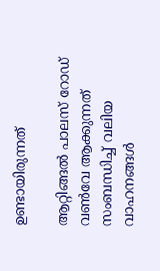ഉണ്ടായിരുന്നത്

ആറ്റിങ്ങൽ പാലസ് റോഡ് വൺവേ ആക്കുന്നത് സംബന്ധിച്ച് വലിയ വാഹനങ്ങൾ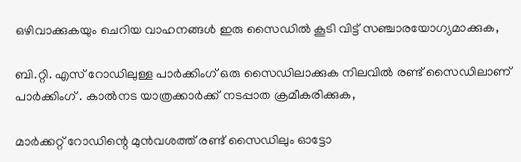ഒഴിവാക്കുകയും ചെറിയ വാഹനങ്ങൾ ഇരു സൈഡിൽ കൂടി വിട്ട് സഞ്ചാരയോഗ്യമാക്കുക,

ബി.റ്റി. എസ് റോഡിലുള്ള പാർക്കിംഗ് ഒരു സൈഡിലാക്കുക നിലവിൽ രണ്ട് സൈഡിലാണ് പാർക്കിംഗ് . കാൽനട യാത്രക്കാർക്ക് നടപ്പാത ക്രമീകരിക്കുക,

മാർക്കറ്റ് റോഡിന്റെ മുൻവശത്ത് രണ്ട് സൈഡിലും ഓട്ടോ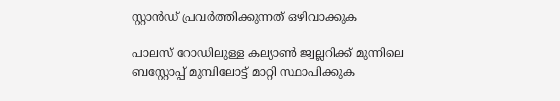സ്റ്റാൻഡ് പ്രവർത്തിക്കുന്നത് ഒഴിവാക്കുക

പാലസ് റോഡിലുള്ള കല്യാൺ ജ്വല്ലറിക്ക് മുന്നിലെ ബസ്റ്റോപ്പ് മുമ്പിലോട്ട് മാറ്റി സ്ഥാപിക്കുക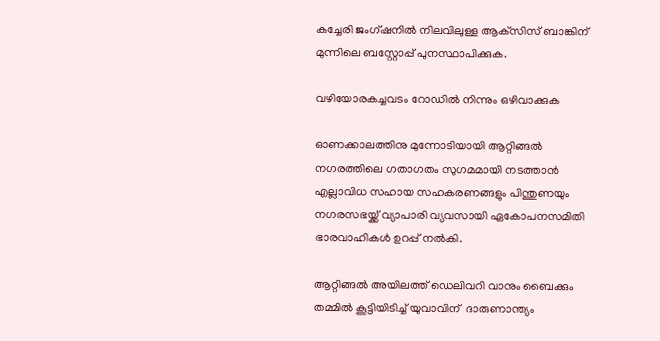കച്ചേരി ജംഗ്ഷനിൽ നിലവിലുള്ള ആക്‌സിസ് ബാങ്കിന് മുന്നിലെ ബസ്റ്റോപ്പ് പുനസ്ഥാപിക്കുക.

വഴിയോരകച്ചവടം റോഡിൽ നിന്നും ഒഴിവാക്കുക

ഓണക്കാലത്തിനു മുന്നോടിയായി ആറ്റിങ്ങൽ നഗരത്തിലെ ഗതാഗതം സുഗമമായി നടത്താൻ എല്ലാവിധ സഹായ സഹകരണങ്ങളും പിന്തുണയും നഗരസഭയ്ക്ക് വ്യാപാരി വ്യവസായി ഏകോപനസമിതി ഭാരവാഹികൾ ഉറപ്പ് നൽകി.

ആറ്റിങ്ങൽ അയിലത്ത് ഡെലിവറി വാനും ബൈക്കും തമ്മിൽ കൂട്ടിയിടിച്ച് യുവാവിന്  ദാരുണാന്ത്യം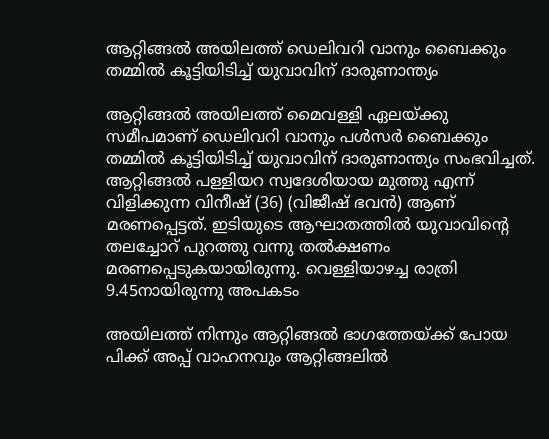ആറ്റിങ്ങൽ അയിലത്ത് ഡെലിവറി വാനും ബൈക്കും തമ്മിൽ കൂട്ടിയിടിച്ച് യുവാവിന് ദാരുണാന്ത്യം

ആറ്റിങ്ങൽ അയിലത്ത് മൈവള്ളി ഏലയ്‌ക്കു സമീപമാണ് ഡെലിവറി വാനും പൾസർ ബൈക്കും തമ്മിൽ കൂട്ടിയിടിച്ച് യുവാവിന് ദാരുണാന്ത്യം സംഭവിച്ചത്. ആറ്റിങ്ങൽ പള്ളിയറ സ്വദേശിയായ മുത്തു എന്ന് വിളിക്കുന്ന വിനീഷ് (36) (വിജീഷ് ഭവൻ) ആണ് മരണപ്പെട്ടത്. ഇടിയുടെ ആഘാതത്തിൽ യുവാവിന്റെ തലച്ചോറ് പുറത്തു വന്നു തൽക്ഷണം മരണപ്പെടുകയായിരുന്നു. വെള്ളിയാഴച്ച രാത്രി 9.45നായിരുന്നു അപകടം

അയിലത്ത് നിന്നും ആറ്റിങ്ങൽ ഭാഗത്തേയ്ക്ക് പോയ പിക്ക് അപ്പ് വാഹനവും ആറ്റിങ്ങലിൽ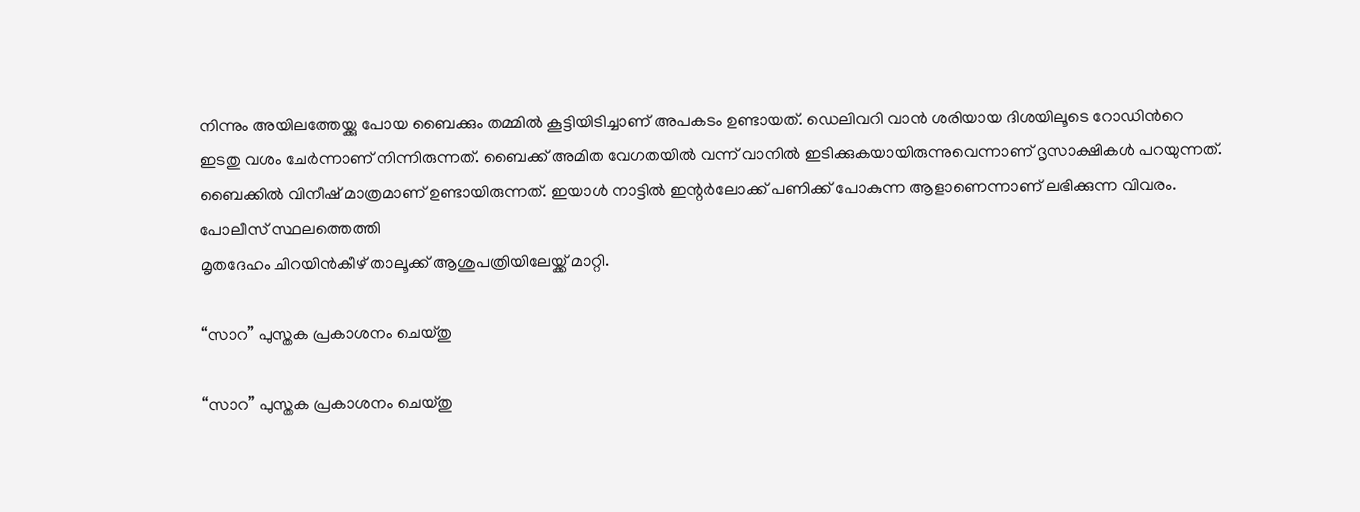നിന്നും അയിലത്തേയ്ക്കു പോയ ബൈക്കും തമ്മിൽ കൂട്ടിയിടിച്ചാണ് അപകടം ഉണ്ടായത്. ഡെലിവറി വാൻ ശരിയായ ദിശയിലൂടെ റോഡിൻറെ ഇടതു വശം ചേർന്നാണ് നിന്നിരുന്നത്. ബൈക്ക് അമിത വേഗതയിൽ വന്ന് വാനിൽ ഇടിക്കുകയായിരുന്നുവെന്നാണ് ദൃസാക്ഷികൾ പറയുന്നത്. ബൈക്കിൽ വിനീഷ് മാത്രമാണ് ഉണ്ടായിരുന്നത്. ഇയാൾ നാട്ടിൽ ഇന്റർലോക്ക് പണിക്ക് പോകുന്ന ആളാണെന്നാണ് ലഭിക്കുന്ന വിവരം. പോലീസ് സ്ഥലത്തെത്തി
മൃതദേഹം ചിറയിൻകീഴ് താലൂക്ക് ആശുപത്രിയിലേയ്ക്ക് മാറ്റി.

“സാറ” പുസ്തക പ്രകാശനം ചെയ്തു

“സാറ” പുസ്തക പ്രകാശനം ചെയ്തു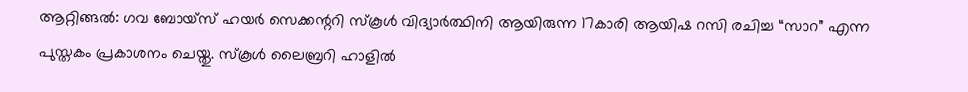ആറ്റിങ്ങൽ: ഗവ ബോയ്സ് ഹയർ സെക്കന്ററി സ്കൂൾ വിദ്യാർത്ഥിനി ആയിരുന്ന 17കാരി ആയിഷ റസി രചിച്ച “സാറ” എന്ന പുസ്തകം പ്രകാശനം ചെയ്തു. സ്കൂൾ ലൈബ്രറി ഹാളിൽ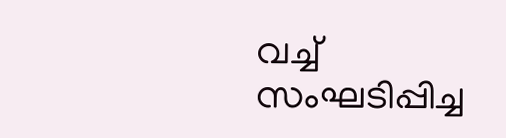വച്ച് സംഘടിപ്പിച്ച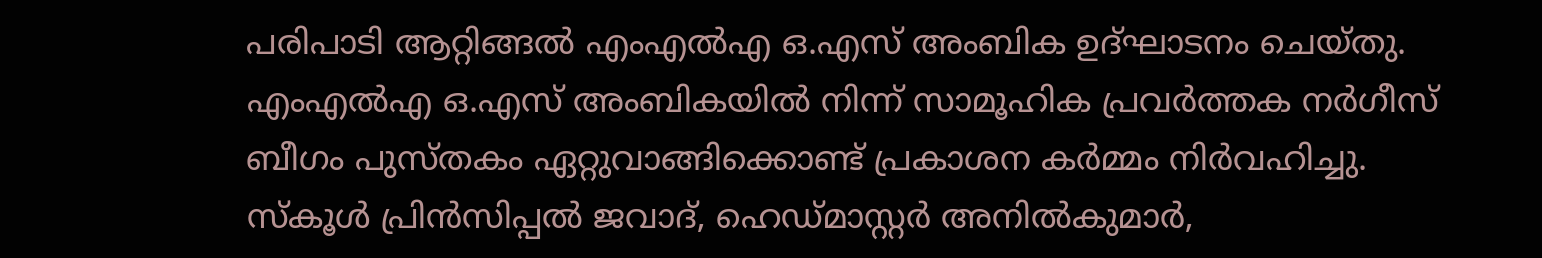പരിപാടി ആറ്റിങ്ങൽ എംഎൽഎ ഒ.എസ് അംബിക ഉദ്ഘാടനം ചെയ്തു. എംഎൽഎ ഒ.എസ് അംബികയിൽ നിന്ന് സാമൂഹിക പ്രവർത്തക നർഗീസ് ബീഗം പുസ്തകം ഏറ്റുവാങ്ങിക്കൊണ്ട് പ്രകാശന കർമ്മം നിർവഹിച്ചു. സ്കൂൾ പ്രിൻസിപ്പൽ ജവാദ്, ഹെഡ്മാസ്റ്റർ അനിൽകുമാർ,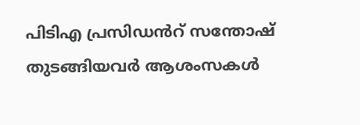പിടിഎ പ്രസിഡൻറ് സന്തോഷ് തുടങ്ങിയവർ ആശംസകൾ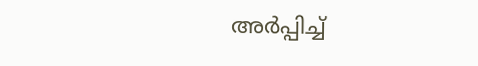അർപ്പിച്ച്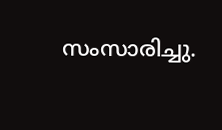സംസാരിച്ചു.